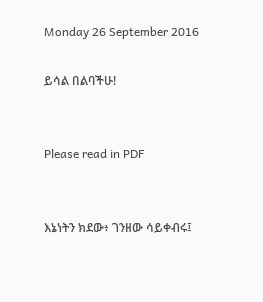Monday 26 September 2016

ይሳል በልባችሁ!


Please read in PDF


እኔነትን ክደው፥ ገንዘው ሳይቀብሩ፤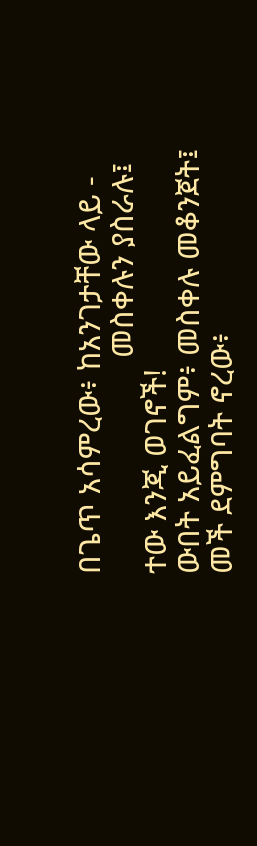በጌጥ አሳምረው፥ ከአንገታቸው ላይ -
                           መስቀሉን ያስራሉ፤
ተው እንጂ ወገኖች!
ውበት አይፈልግም፥ መስቀሉ መቆንጀት፤
መች ደምግባት ኖረው፥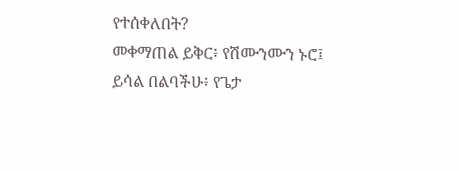የተሰቀለበት?
መቀማጠል ይቅር፥ የሽሙንሙን ኑሮ፤
ይሳል በልባችሁ፥ የጌታ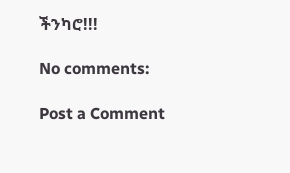ችንካሮ!!!

No comments:

Post a Comment